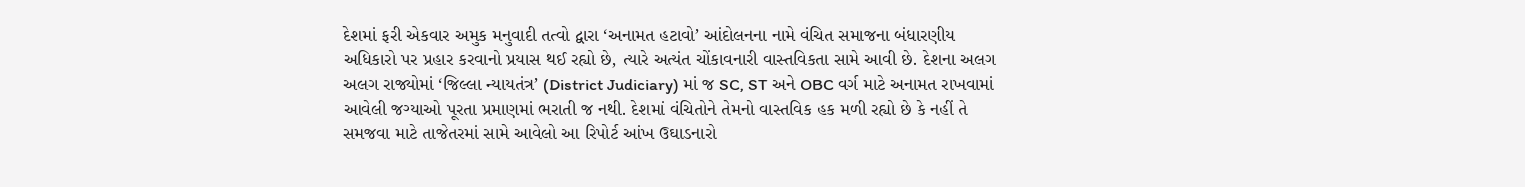દેશમાં ફરી એકવાર અમુક મનુવાદી તત્વો દ્વારા ‘અનામત હટાવો’ આંદોલનના નામે વંચિત સમાજના બંધારણીય અધિકારો પર પ્રહાર કરવાનો પ્રયાસ થઈ રહ્યો છે, ત્યારે અત્યંત ચોંકાવનારી વાસ્તવિકતા સામે આવી છે. દેશના અલગ અલગ રાજ્યોમાં ‘જિલ્લા ન્યાયતંત્ર’ (District Judiciary) માં જ SC, ST અને OBC વર્ગ માટે અનામત રાખવામાં આવેલી જગ્યાઓ પૂરતા પ્રમાણમાં ભરાતી જ નથી. દેશમાં વંચિતોને તેમનો વાસ્તવિક હક મળી રહ્યો છે કે નહીં તે સમજવા માટે તાજેતરમાં સામે આવેલો આ રિપોર્ટ આંખ ઉઘાડનારો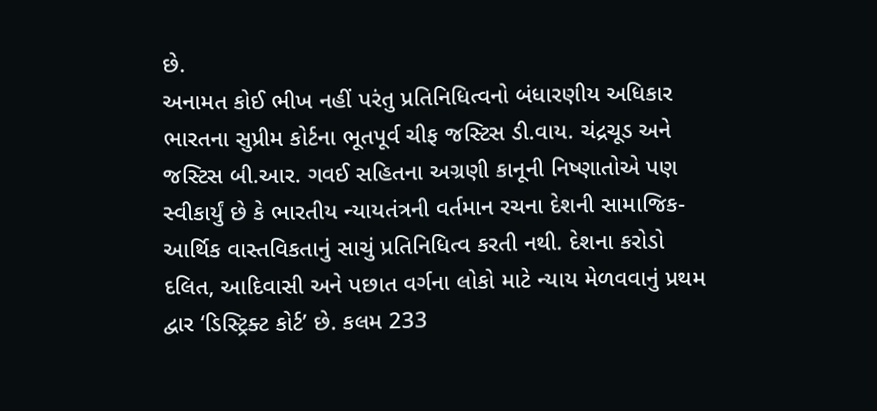છે.
અનામત કોઈ ભીખ નહીં પરંતુ પ્રતિનિધિત્વનો બંધારણીય અધિકાર
ભારતના સુપ્રીમ કોર્ટના ભૂતપૂર્વ ચીફ જસ્ટિસ ડી.વાય. ચંદ્રચૂડ અને જસ્ટિસ બી.આર. ગવઈ સહિતના અગ્રણી કાનૂની નિષ્ણાતોએ પણ સ્વીકાર્યું છે કે ભારતીય ન્યાયતંત્રની વર્તમાન રચના દેશની સામાજિક-આર્થિક વાસ્તવિકતાનું સાચું પ્રતિનિધિત્વ કરતી નથી. દેશના કરોડો દલિત, આદિવાસી અને પછાત વર્ગના લોકો માટે ન્યાય મેળવવાનું પ્રથમ દ્વાર ‘ડિસ્ટ્રિક્ટ કોર્ટ’ છે. કલમ 233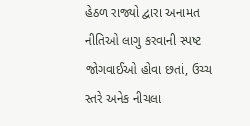હેઠળ રાજ્યો દ્વારા અનામત નીતિઓ લાગુ કરવાની સ્પષ્ટ જોગવાઈઓ હોવા છતાં, ઉચ્ચ સ્તરે અનેક નીચલા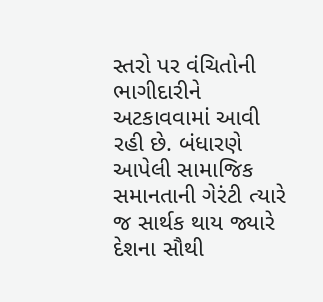સ્તરો પર વંચિતોની ભાગીદારીને અટકાવવામાં આવી રહી છે. બંધારણે આપેલી સામાજિક સમાનતાની ગેરંટી ત્યારે જ સાર્થક થાય જ્યારે દેશના સૌથી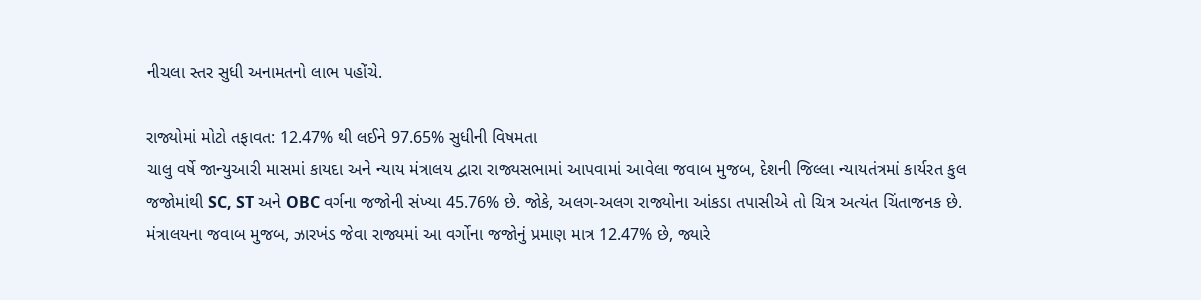નીચલા સ્તર સુધી અનામતનો લાભ પહોંચે.

રાજ્યોમાં મોટો તફાવત: 12.47% થી લઈને 97.65% સુધીની વિષમતા
ચાલુ વર્ષે જાન્યુઆરી માસમાં કાયદા અને ન્યાય મંત્રાલય દ્વારા રાજ્યસભામાં આપવામાં આવેલા જવાબ મુજબ, દેશની જિલ્લા ન્યાયતંત્રમાં કાર્યરત કુલ જજોમાંથી SC, ST અને OBC વર્ગના જજોની સંખ્યા 45.76% છે. જોકે, અલગ-અલગ રાજ્યોના આંકડા તપાસીએ તો ચિત્ર અત્યંત ચિંતાજનક છે. મંત્રાલયના જવાબ મુજબ, ઝારખંડ જેવા રાજ્યમાં આ વર્ગોના જજોનું પ્રમાણ માત્ર 12.47% છે, જ્યારે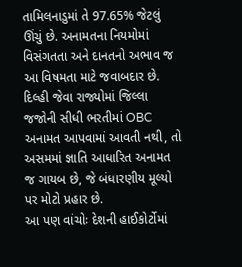તામિલનાડુમાં તે 97.65% જેટલું ઊંચું છે. અનામતના નિયમોમાં વિસંગતતા અને દાનતનો અભાવ જ આ વિષમતા માટે જવાબદાર છે. દિલ્હી જેવા રાજ્યોમાં જિલ્લા જજોની સીધી ભરતીમાં OBC અનામત આપવામાં આવતી નથી, તો અસમમાં જ્ઞાતિ આધારિત અનામત જ ગાયબ છે, જે બંધારણીય મૂલ્યો પર મોટો પ્રહાર છે.
આ પણ વાંચોઃ દેશની હાઈકોર્ટોમાં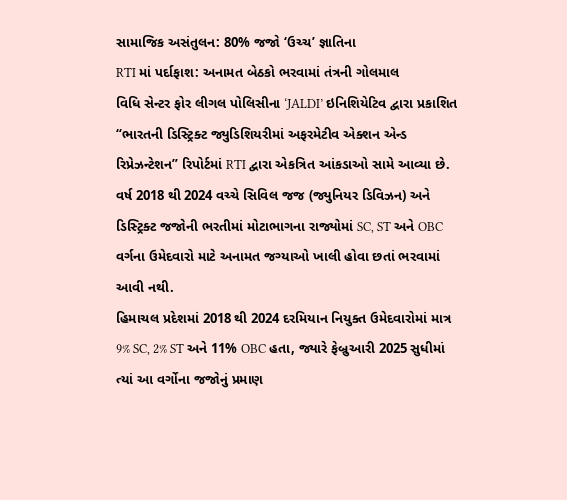સામાજિક અસંતુલન: 80% જજો ‘ઉચ્ચ’ જ્ઞાતિના
RTI માં પર્દાફાશ: અનામત બેઠકો ભરવામાં તંત્રની ગોલમાલ
વિધિ સેન્ટર ફોર લીગલ પોલિસીના ‘JALDI’ ઇનિશિયેટિવ દ્વારા પ્રકાશિત “ભારતની ડિસ્ટ્રિક્ટ જ્યુડિશિયરીમાં અફરમેટીવ એક્શન એન્ડ રિપ્રેઝન્ટેશન” રિપોર્ટમાં RTI દ્વારા એકત્રિત આંકડાઓ સામે આવ્યા છે. વર્ષ 2018 થી 2024 વચ્ચે સિવિલ જજ (જ્યુનિયર ડિવિઝન) અને ડિસ્ટ્રિક્ટ જજોની ભરતીમાં મોટાભાગના રાજ્યોમાં SC, ST અને OBC વર્ગના ઉમેદવારો માટે અનામત જગ્યાઓ ખાલી હોવા છતાં ભરવામાં આવી નથી.
હિમાચલ પ્રદેશમાં 2018 થી 2024 દરમિયાન નિયુક્ત ઉમેદવારોમાં માત્ર 9% SC, 2% ST અને 11% OBC હતા, જ્યારે ફેબ્રુઆરી 2025 સુધીમાં ત્યાં આ વર્ગોના જજોનું પ્રમાણ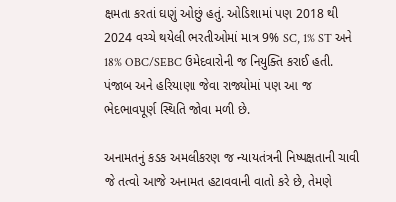ક્ષમતા કરતાં ઘણું ઓછું હતું. ઓડિશામાં પણ 2018 થી 2024 વચ્ચે થયેલી ભરતીઓમાં માત્ર 9% SC, 1% ST અને 18% OBC/SEBC ઉમેદવારોની જ નિયુક્તિ કરાઈ હતી. પંજાબ અને હરિયાણા જેવા રાજ્યોમાં પણ આ જ ભેદભાવપૂર્ણ સ્થિતિ જોવા મળી છે.

અનામતનું કડક અમલીકરણ જ ન્યાયતંત્રની નિષ્પક્ષતાની ચાવી
જે તત્વો આજે અનામત હટાવવાની વાતો કરે છે, તેમણે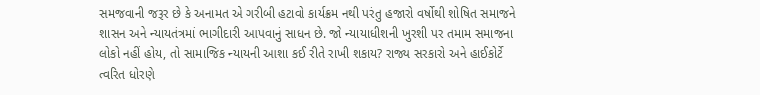સમજવાની જરૂર છે કે અનામત એ ગરીબી હટાવો કાર્યક્રમ નથી પરંતુ હજારો વર્ષોથી શોષિત સમાજને શાસન અને ન્યાયતંત્રમાં ભાગીદારી આપવાનું સાધન છે. જો ન્યાયાધીશની ખુરશી પર તમામ સમાજના લોકો નહીં હોય, તો સામાજિક ન્યાયની આશા કઈ રીતે રાખી શકાય? રાજ્ય સરકારો અને હાઈકોર્ટે ત્વરિત ધોરણે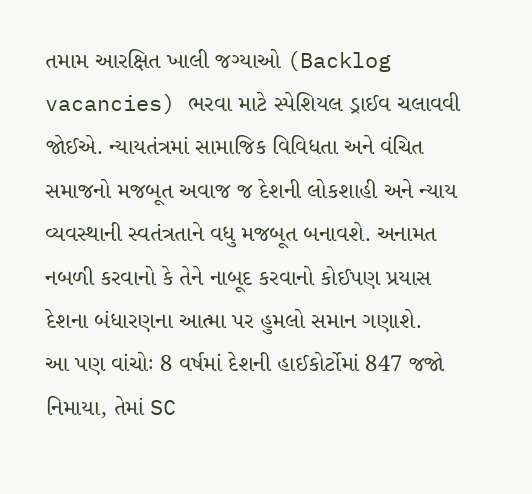તમામ આરક્ષિત ખાલી જગ્યાઓ (Backlog vacancies) ભરવા માટે સ્પેશિયલ ડ્રાઈવ ચલાવવી જોઈએ. ન્યાયતંત્રમાં સામાજિક વિવિધતા અને વંચિત સમાજનો મજબૂત અવાજ જ દેશની લોકશાહી અને ન્યાય વ્યવસ્થાની સ્વતંત્રતાને વધુ મજબૂત બનાવશે. અનામત નબળી કરવાનો કે તેને નાબૂદ કરવાનો કોઈપણ પ્રયાસ દેશના બંધારણના આત્મા પર હુમલો સમાન ગણાશે.
આ પણ વાંચોઃ 8 વર્ષમાં દેશની હાઈકોર્ટોમાં 847 જજો નિમાયા, તેમાં SC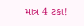માત્ર 4 ટકા!